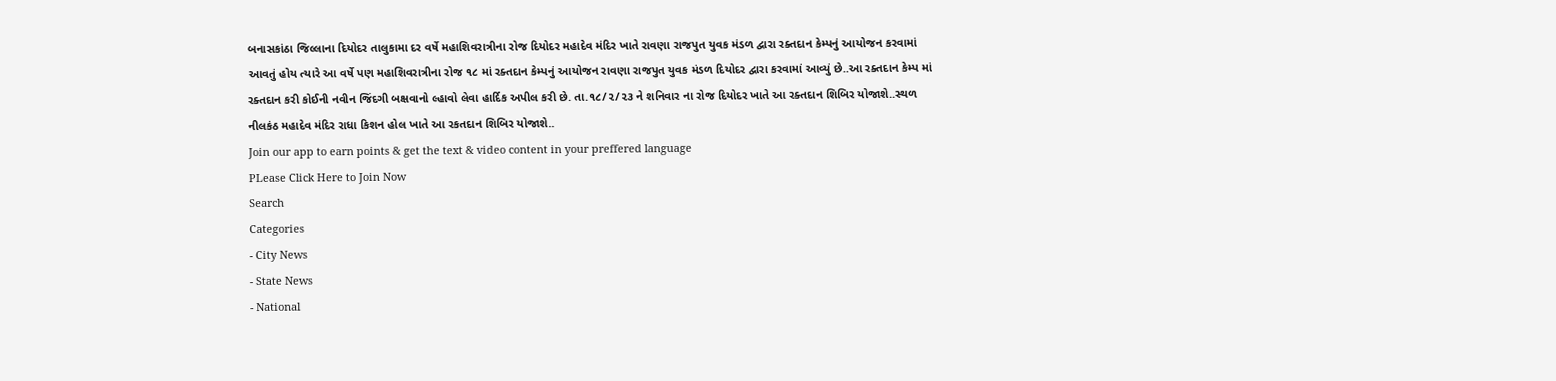બનાસકાંઠા જિલ્લાના દિયોદર તાલુકામા દર વર્ષે મહાશિવરાત્રીના રોજ દિયોદર મહાદેવ મંદિર ખાતે રાવણા રાજપુત યુવક મંડળ દ્વારા રક્તદાન કેમ્પનું આયોજન કરવામાં આવતું હોય ત્યારે આ વર્ષે પણ મહાશિવરાત્રીના રોજ ૧૮ માં રક્તદાન કેમ્પનું આયોજન રાવણા રાજપુત યુવક મંડળ દિયોદર દ્વારા કરવામાં આવ્યું છે..આ રક્તદાન કેમ્પ માં રક્તદાન કરી કોઈની નવીન જિંદગી બક્ષવાનો લ્હાવો લેવા હાર્દિક અપીલ કરી છે. તા.૧૮/૨/૨૩ ને શનિવાર ના રોજ દિયોદર ખાતે આ રક્તદાન શિબિર યોજાશે..સ્થળ નીલકંઠ મહાદેવ મંદિર રાધા કિશન હોલ ખાતે આ રકતદાન શિબિર યોજાશે..
Join our app to earn points & get the text & video content in your preffered language
PLease Click Here to Join Now
Search
Categories
- City News
- State News
- National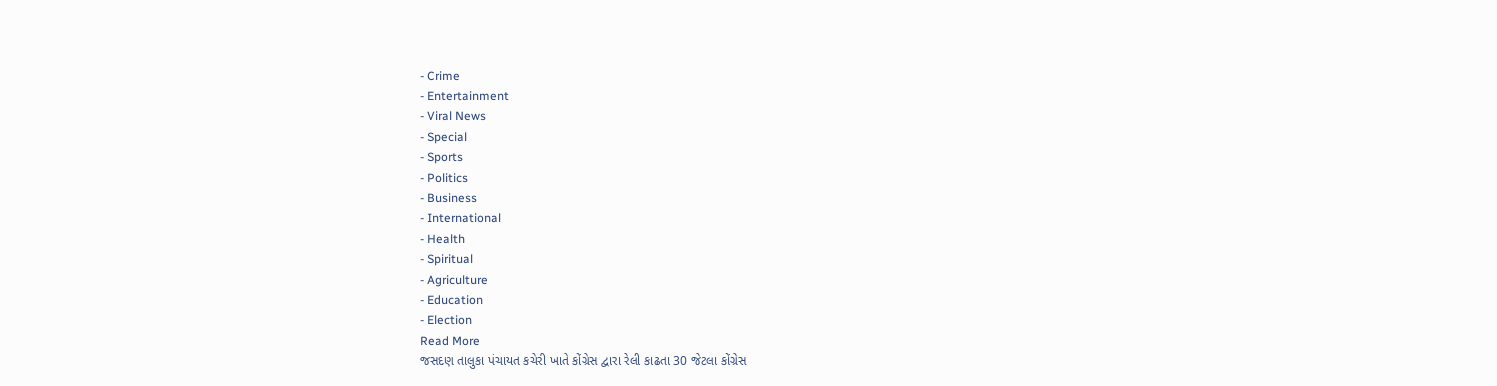- Crime
- Entertainment
- Viral News
- Special
- Sports
- Politics
- Business
- International
- Health
- Spiritual
- Agriculture
- Education
- Election
Read More
જસદણ તાલુકા પંચાયત કચેરી ખાતે કોંગ્રેસ દ્વારા રેલી કાઢતા 30 જેટલા કોંગ્રેસ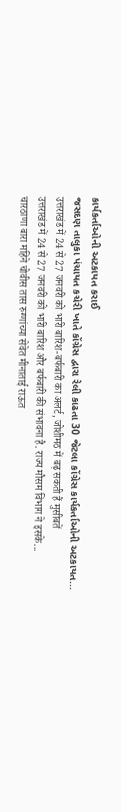કાર્યકર્તાઓની અટકાયત કરાઈ
જસદણ તાલુકા પંચાયત કચેરી ખાતે કોંગ્રેસ દ્વારા રેલી કાઢતા 30 જેટલા કોંગ્રેસ કાર્યકર્તાઓની અટકાયત...
उत्तराखंड में 24 से 27 जनवरी को भारी बारिश-बर्फबारी का अलर्ट, जोशीमठ में बढ़ सकती हैं मुसीबतें
उत्तराखंड में 24 से 27 जनवरी को भारी बारिश और बर्फबारी की संभावना है. राज्य मौसम विभाग ने इसके...
चारठाणा बारा महिने चोवीस तास रुग्णांच्या सेवेत मीनाताई राऊत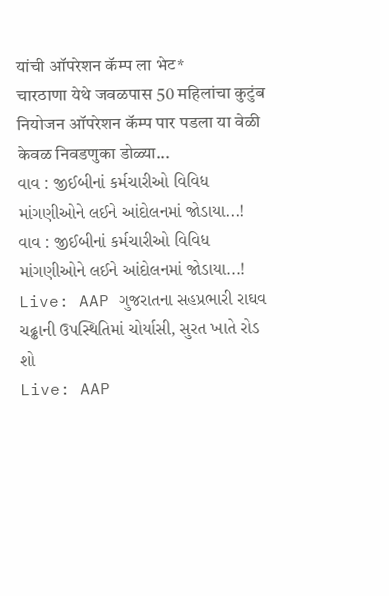यांची ऑपरेशन कॅम्प ला भेट*
चारठाणा येथे जवळपास 50 महिलांचा कुटुंब नियोजन ऑपरेशन कॅम्प पार पडला या वेळी केवळ निवडणुका डोळ्या...
વાવ : જીઈબીનાં કર્મચારીઓ વિવિધ માંગણીઓને લઈને આંદોલનમાં જોડાયા...!
વાવ : જીઈબીનાં કર્મચારીઓ વિવિધ માંગણીઓને લઈને આંદોલનમાં જોડાયા...!
Live: AAP ગુજરાતના સહપ્રભારી રાઘવ ચઢ્ઢાની ઉપસ્થિતિમાં ચોર્યાસી, સુરત ખાતે રોડ શો
Live: AAP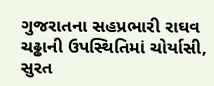ગુજરાતના સહપ્રભારી રાઘવ ચઢ્ઢાની ઉપસ્થિતિમાં ચોર્યાસી, સુરત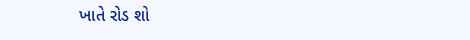ખાતે રોડ શો